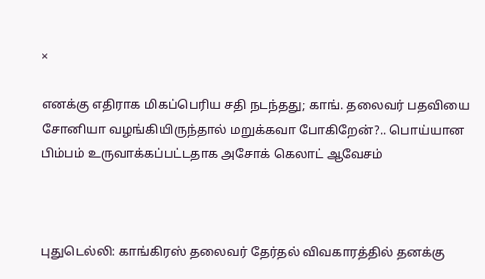×

எனக்கு எதிராக மிகப்பெரிய சதி நடந்தது; காங். தலைவர் பதவியை சோனியா வழங்கியிருந்தால் மறுக்கவா போகிறேன்?.. பொய்யான பிம்பம் உருவாக்கப்பட்டதாக அசோக் கெலாட் ஆவேசம்



புதுடெல்லி: காங்கிரஸ் தலைவர் தேர்தல் விவகாரத்தில் தனக்கு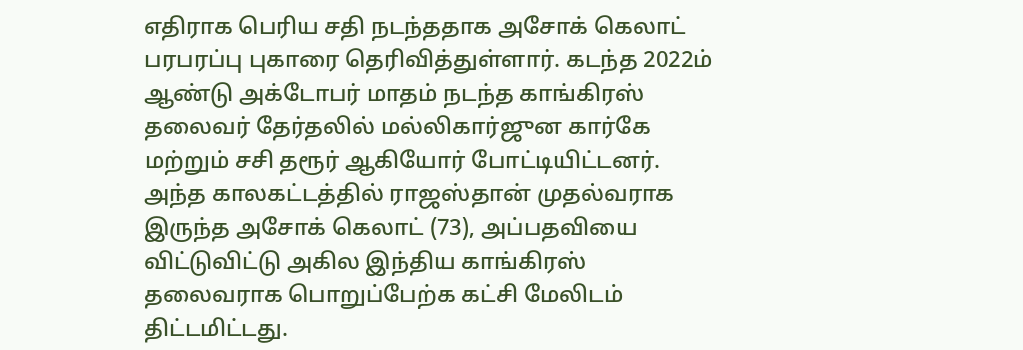எதிராக பெரிய சதி நடந்ததாக அசோக் கெலாட் பரபரப்பு புகாரை தெரிவித்துள்ளார். கடந்த 2022ம் ஆண்டு அக்டோபர் மாதம் நடந்த காங்கிரஸ் தலைவர் தேர்தலில் மல்லிகார்ஜுன கார்கே மற்றும் சசி தரூர் ஆகியோர் போட்டியிட்டனர். அந்த காலகட்டத்தில் ராஜஸ்தான் முதல்வராக இருந்த அசோக் கெலாட் (73), அப்பதவியை விட்டுவிட்டு அகில இந்திய காங்கிரஸ் தலைவராக பொறுப்பேற்க கட்சி மேலிடம் திட்டமிட்டது.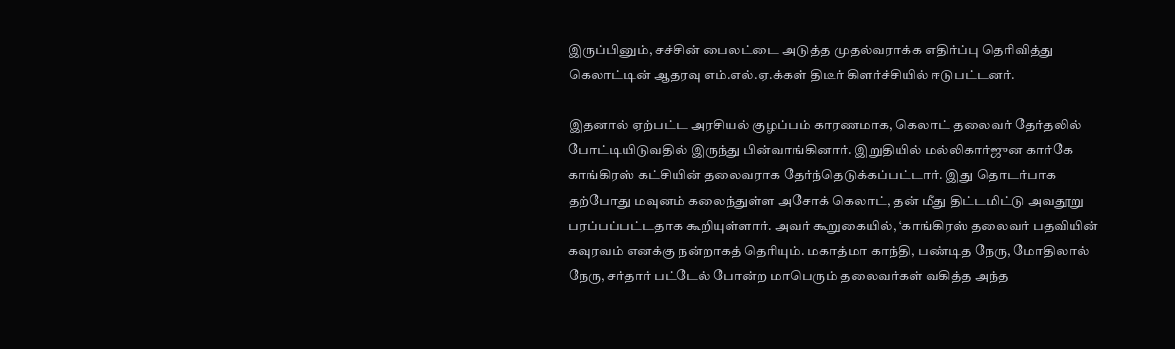இருப்பினும், சச்சின் பைலட்டை அடுத்த முதல்வராக்க எதிர்ப்பு தெரிவித்து கெலாட்டின் ஆதரவு எம்.எல்.ஏ.க்கள் திடீர் கிளர்ச்சியில் ஈடுபட்டனர்.

இதனால் ஏற்பட்ட அரசியல் குழப்பம் காரணமாக, கெலாட் தலைவர் தேர்தலில் போட்டியிடுவதில் இருந்து பின்வாங்கினார். இறுதியில் மல்லிகார்ஜுன கார்கே காங்கிரஸ் கட்சியின் தலைவராக தேர்ந்தெடுக்கப்பட்டார். இது தொடர்பாக தற்போது மவுனம் கலைந்துள்ள அசோக் கெலாட், தன் மீது திட்டமிட்டு அவதூறு பரப்பப்பட்டதாக கூறியுள்ளார். அவர் கூறுகையில், ‘காங்கிரஸ் தலைவர் பதவியின் கவுரவம் எனக்கு நன்றாகத் தெரியும். மகாத்மா காந்தி, பண்டித நேரு, மோதிலால் நேரு, சர்தார் பட்டேல் போன்ற மாபெரும் தலைவர்கள் வகித்த அந்த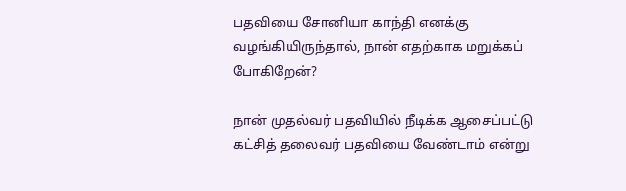பதவியை சோனியா காந்தி எனக்கு வழங்கியிருந்தால், நான் எதற்காக மறுக்கப் போகிறேன்?

நான் முதல்வர் பதவியில் நீடிக்க ஆசைப்பட்டு கட்சித் தலைவர் பதவியை வேண்டாம் என்று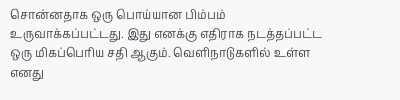சொன்னதாக ஒரு பொய்யான பிம்பம் உருவாக்கப்பட்டது. இது எனக்கு எதிராக நடத்தப்பட்ட ஒரு மிகப்பெரிய சதி ஆகும். வெளிநாடுகளில் உள்ள எனது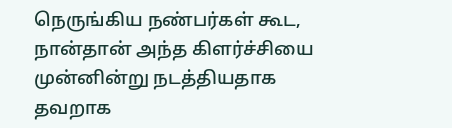நெருங்கிய நண்பர்கள் கூட, நான்தான் அந்த கிளர்ச்சியை முன்னின்று நடத்தியதாக தவறாக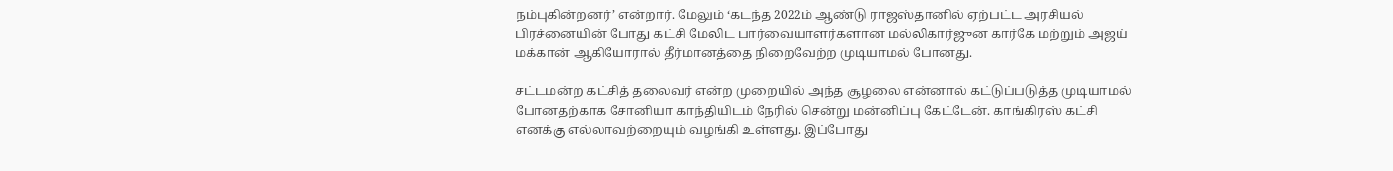நம்புகின்றனர்’ என்றார். மேலும் ‘கடந்த 2022ம் ஆண்டு ராஜஸ்தானில் ஏற்பட்ட அரசியல் பிரச்னையின் போது கட்சி மேலிட பார்வையாளர்களான மல்லிகார்ஜுன கார்கே மற்றும் அஜய் மக்கான் ஆகியோரால் தீர்மானத்தை நிறைவேற்ற முடியாமல் போனது.

சட்டமன்ற கட்சித் தலைவர் என்ற முறையில் அந்த சூழலை என்னால் கட்டுப்படுத்த முடியாமல் போனதற்காக சோனியா காந்தியிடம் நேரில் சென்று மன்னிப்பு கேட்டேன். காங்கிரஸ் கட்சி எனக்கு எல்லாவற்றையும் வழங்கி உள்ளது. இப்போது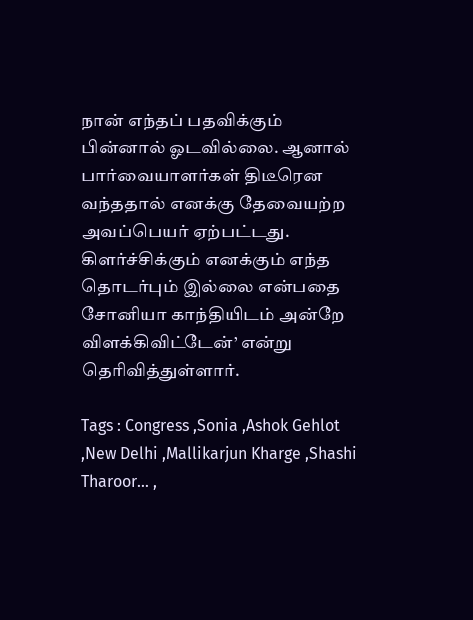நான் எந்தப் பதவிக்கும் பின்னால் ஓடவில்லை. ஆனால் பார்வையாளர்கள் திடீரென வந்ததால் எனக்கு தேவையற்ற அவப்பெயர் ஏற்பட்டது. கிளர்ச்சிக்கும் எனக்கும் எந்த தொடர்பும் இல்லை என்பதை சோனியா காந்தியிடம் அன்றே விளக்கிவிட்டேன்’ என்று தெரிவித்துள்ளார்.

Tags : Congress ,Sonia ,Ashok Gehlot ,New Delhi ,Mallikarjun Kharge ,Shashi Tharoor… ,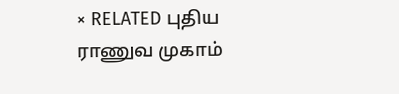× RELATED புதிய ராணுவ முகாம்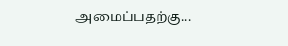அமைப்பதற்கு...